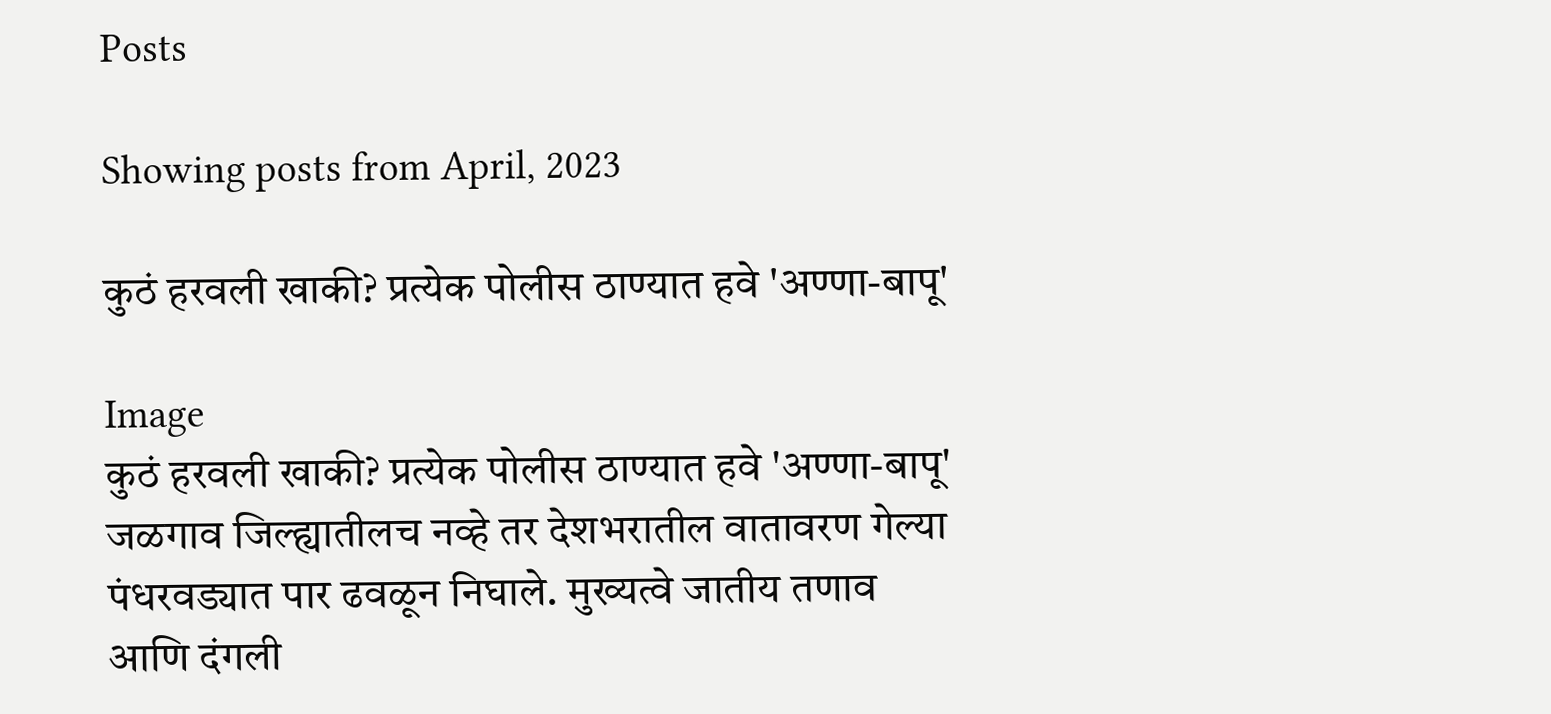Posts

Showing posts from April, 2023

कुठं हरवली खाकी? प्रत्येक पोलीस ठाण्यात हवे 'अण्णा-बापू'

Image
कुठं हरवली खाकी? प्रत्येक पोलीस ठाण्यात हवे 'अण्णा-बापू' जळगाव जिल्ह्यातीलच नव्हे तर देशभरातील वातावरण गेल्या पंधरवड्यात पार ढवळून निघाले. मुख्यत्वे जातीय तणाव आणि दंगली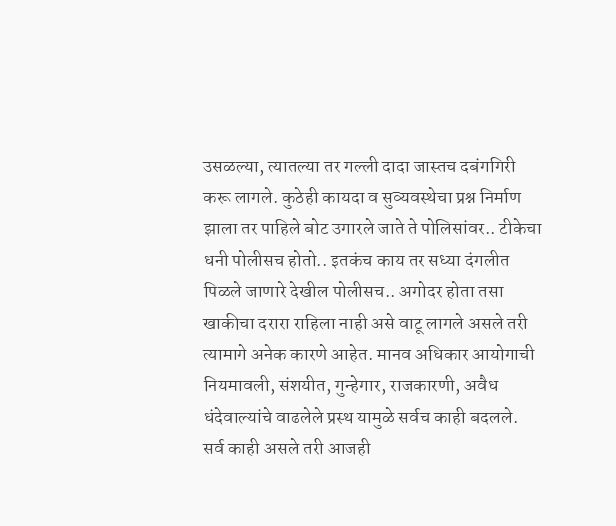उसळल्या, त्यातल्या तर गल्ली दादा जास्तच दबंगगिरी करू लागले. कुठेही कायदा व सुव्यवस्थेचा प्रश्न निर्माण झाला तर पाहिले बोट उगारले जाते ते पोलिसांवर.. टीकेचा धनी पोलीसच होतो.. इतकंच काय तर सध्या दंगलीत पिळले जाणारे देखील पोलीसच.. अगोदर होता तसा खाकीचा दरारा राहिला नाही असे वाटू लागले असले तरी त्यामागे अनेक कारणे आहेत. मानव अधिकार आयोगाची नियमावली, संशयीत, गुन्हेगार, राजकारणी, अवैध धंदेवाल्यांचे वाढलेले प्रस्थ यामुळे सर्वच काही बदलले. सर्व काही असले तरी आजही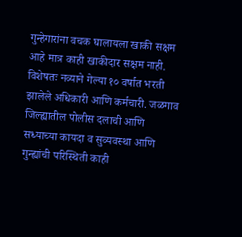गुन्हेगारांना वचक घालायला खाकी सक्षम आहे मात्र काही खाकीदार सक्षम नाही. विशेषतः नव्याने गेल्या १० वर्षात भरती झालेले अधिकारी आणि कर्मचारी. जळगाव जिल्ह्यातील पोलीस दलाची आणि सध्याच्या कायदा व सुव्यवस्था आणि गुन्ह्यांची परिस्थिती काही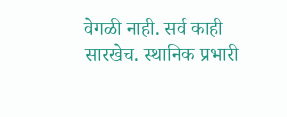वेगळी नाही. सर्व काही सारखेच. स्थानिक प्रभारी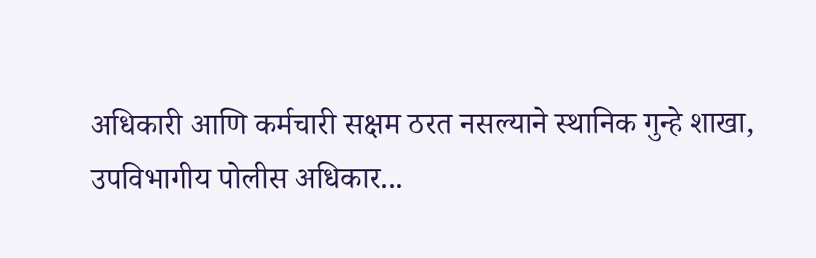अधिकारी आणि कर्मचारी सक्षम ठरत नसल्याने स्थानिक गुन्हे शाखा, उपविभागीय पोलीस अधिकार...